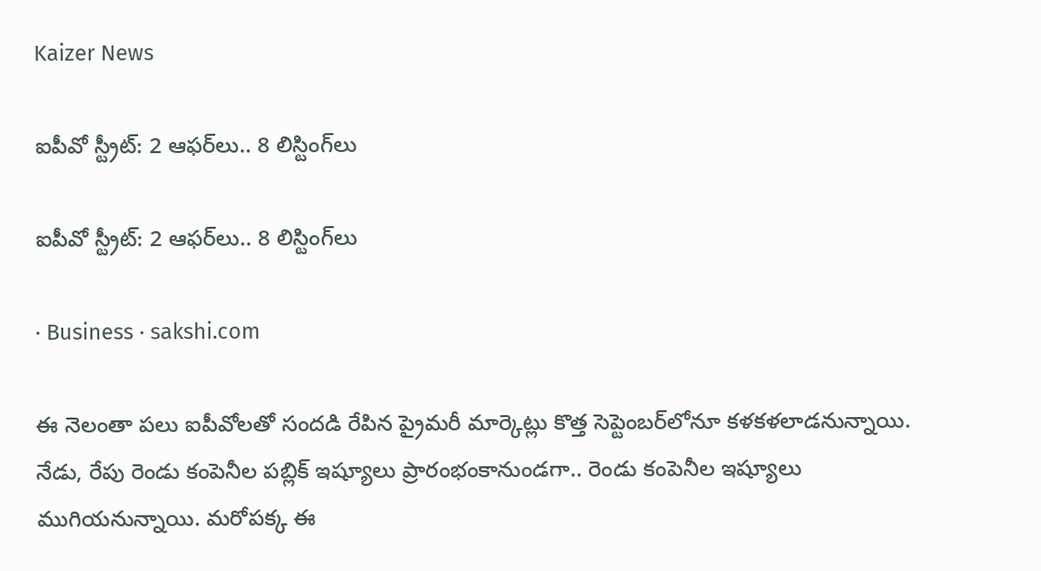Kaizer News

ఐపీవో స్ట్రీట్‌: 2 ఆఫర్‌లు.. 8 లిస్టింగ్‌లు

ఐపీవో స్ట్రీట్‌: 2 ఆఫర్‌లు.. 8 లిస్టింగ్‌లు

· Business · sakshi.com

ఈ నెలంతా పలు ఐపీవోలతో సందడి రేపిన ప్రైమరీ మార్కెట్లు కొత్త సెప్టెంబర్‌లోనూ కళకళలాడనున్నాయి. నేడు, రేపు రెండు కంపెనీల పబ్లిక్‌ ఇష్యూలు ప్రారంభంకానుండగా.. రెండు కంపెనీల ఇష్యూలు ముగియనున్నాయి. మరోపక్క ఈ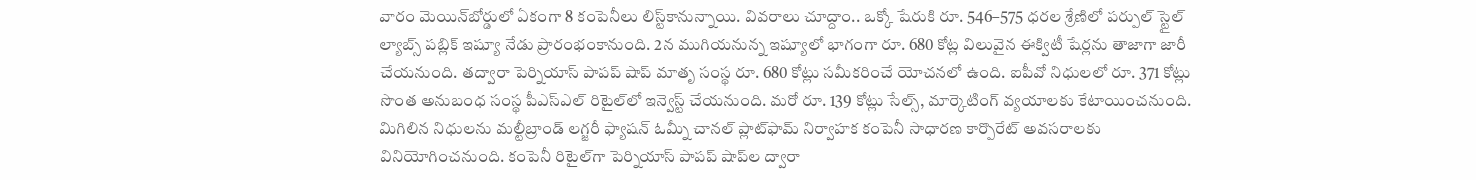వారం మెయిన్‌బోర్డులో ఏకంగా 8 కంపెనీలు లిస్ట్‌కానున్నాయి. వివరాలు చూద్దాం.. ఒక్కో షేరుకి రూ. 546–575 ధరల శ్రేణిలో పర్పుల్‌ స్టైల్‌ ల్యాబ్స్‌ పబ్లిక్‌ ఇష్యూ నేడు ప్రారంభంకానుంది. 2న ముగియనున్న ఇష్యూలో భాగంగా రూ. 680 కోట్ల విలువైన ఈక్విటీ షేర్లను తాజాగా జారీ చేయనుంది. తద్వారా పెర్నియాస్‌ పాపప్‌ షాప్‌ మాతృ సంస్థ రూ. 680 కోట్లు సమీకరించే యోచనలో ఉంది. ఐపీవో నిధులలో రూ. 371 కోట్లు సొంత అనుబంధ సంస్థ పీఎస్‌ఎల్‌ రిటైల్‌లో ఇన్వెస్ట్‌ చేయనుంది. మరో రూ. 139 కోట్లు సేల్స్, మార్కెటింగ్‌ వ్యయాలకు కేటాయించనుంది. మిగిలిన నిధులను మల్టీబ్రాండ్‌ లగ్జరీ ఫ్యాషన్‌ ఓమ్నీ చానల్‌ ప్లాట్‌ఫామ్‌ నిర్వాహక కంపెనీ సాధారణ కార్పొరేట్‌ అవసరాలకు వినియోగించనుంది. కంపెనీ రిటైల్‌గా పెర్నియాస్‌ పాపప్‌ షాప్‌ల ద్వారా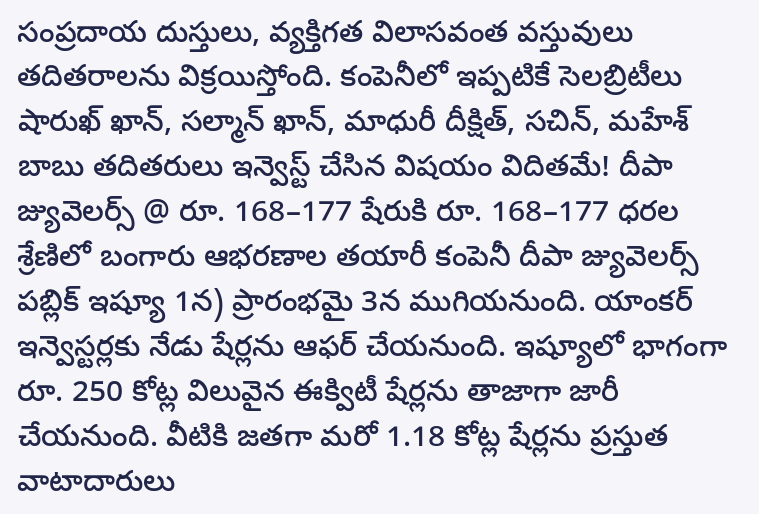సంప్రదాయ దుస్తులు, వ్యక్తిగత విలాసవంత వస్తువులు తదితరాలను విక్రయిస్తోంది. కంపెనీలో ఇప్పటికే సెలబ్రిటీలు షారుఖ్‌ ఖాన్, సల్మాన్‌ ఖాన్, మాధురీ దీక్షిత్, సచిన్, మహేశ్‌ బాబు తదితరులు ఇన్వెస్ట్‌ చేసిన విషయం విదితమే! దీపా జ్యువెలర్స్‌ @ రూ. 168–177 షేరుకి రూ. 168–177 ధరల శ్రేణిలో బంగారు ఆభరణాల తయారీ కంపెనీ దీపా జ్యువెలర్స్‌ పబ్లిక్‌ ఇష్యూ 1న) ప్రారంభమై 3న ముగియనుంది. యాంకర్‌ ఇన్వెస్టర్లకు నేడు షేర్లను ఆఫర్‌ చేయనుంది. ఇష్యూలో భాగంగా రూ. 250 కోట్ల విలువైన ఈక్విటీ షేర్లను తాజాగా జారీ చేయనుంది. వీటికి జతగా మరో 1.18 కోట్ల షేర్లను ప్రస్తుత వాటాదారులు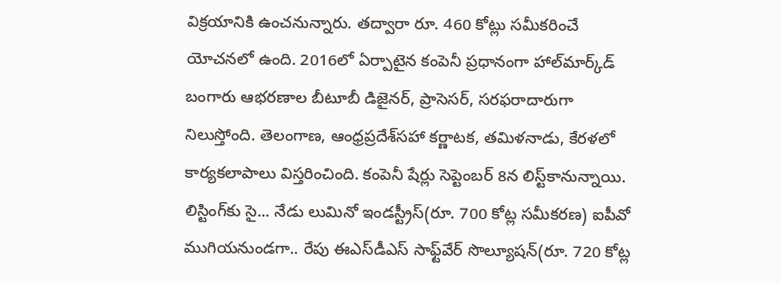విక్రయానికి ఉంచనున్నారు. తద్వారా రూ. 460 కోట్లు సమీకరించే యోచనలో ఉంది. 2016లో ఏర్పాటైన కంపెనీ ప్రధానంగా హాల్‌మార్క్‌డ్‌ బంగారు ఆభరణాల బీటూబీ డిజైనర్, ప్రాసెసర్, సరఫరాదారుగా నిలుస్తోంది. తెలంగాణ, ఆంధ్రప్రదేశ్‌సహా కర్ణాటక, తమిళనాడు, కేరళలో కార్యకలాపాలు విస్తరించింది. కంపెనీ షేర్లు సెప్టెంబర్‌ 8న లిస్ట్‌కానున్నాయి. లిస్టింగ్‌కు సై... నేడు లుమినో ఇండస్ట్రీస్‌(రూ. 700 కోట్ల సమీకరణ) ఐపీవో ముగియనుండగా.. రేపు ఈఎస్‌డీఎస్‌ సాఫ్ట్‌వేర్‌ సొల్యూషన్‌(రూ. 720 కోట్ల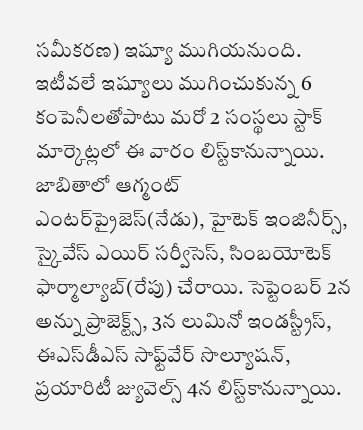సమీకరణ) ఇష్యూ ముగియనుంది. ఇటీవలే ఇష్యూలు ముగించుకున్న 6 కంపెనీలతోపాటు మరో 2 సంస్థలు స్టాక్‌ మార్కెట్లలో ఈ వారం లిస్ట్‌కానున్నాయి. జాబితాలో ఆగ్మంట్‌ ఎంటర్‌ప్రైజెస్‌(నేడు), హైటెక్‌ ఇంజినీర్స్, స్కైవేస్‌ ఎయిర్‌ సర్వీసెస్, సింబయోటెక్‌ ఫార్మాల్యాబ్‌(రేపు) చేరాయి. సెప్టెంబర్‌ 2న అన్ను ప్రాజెక్ట్స్, 3న లుమినో ఇండస్ట్రీస్, ఈఎస్‌డీఎస్‌ సాఫ్ట్‌వేర్‌ సొల్యూషన్, ప్రయారిటీ జ్యువెల్స్‌ 4న లిస్ట్‌కానున్నాయి.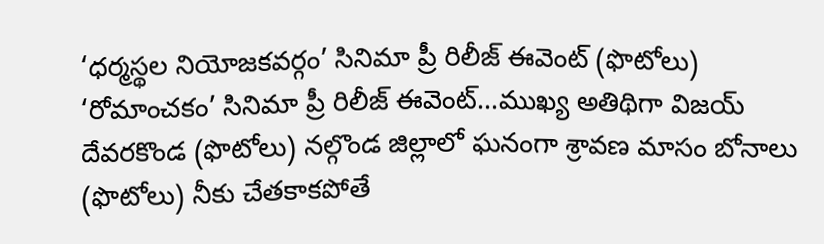‘ధర్మస్థల నియోజకవర్గం’ సినిమా ప్రీ రిలీజ్‌ ఈవెంట్‌ (ఫొటోలు) ‘రోమాంచకం’ సినిమా ప్రీ రిలీజ్‌ ఈవెంట్‌...ముఖ్య అతిథిగా విజయ్‌ దేవరకొండ (ఫొటోలు) నల్గొండ జిల్లాలో ఘనంగా శ్రావణ మాసం బోనాలు (ఫొటోలు) నీకు చేతకాకపోతే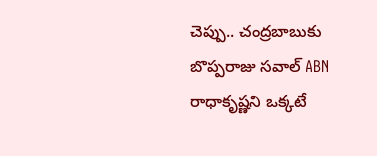చెప్పు.. చంద్రబాబుకు బొప్పరాజు సవాల్ ABN రాధాకృష్ణని ఒక్కటే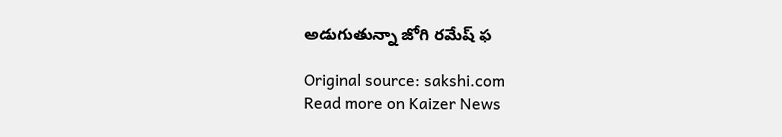అడుగుతున్నా జోగి రమేష్ ఫ

Original source: sakshi.com
Read more on Kaizer News